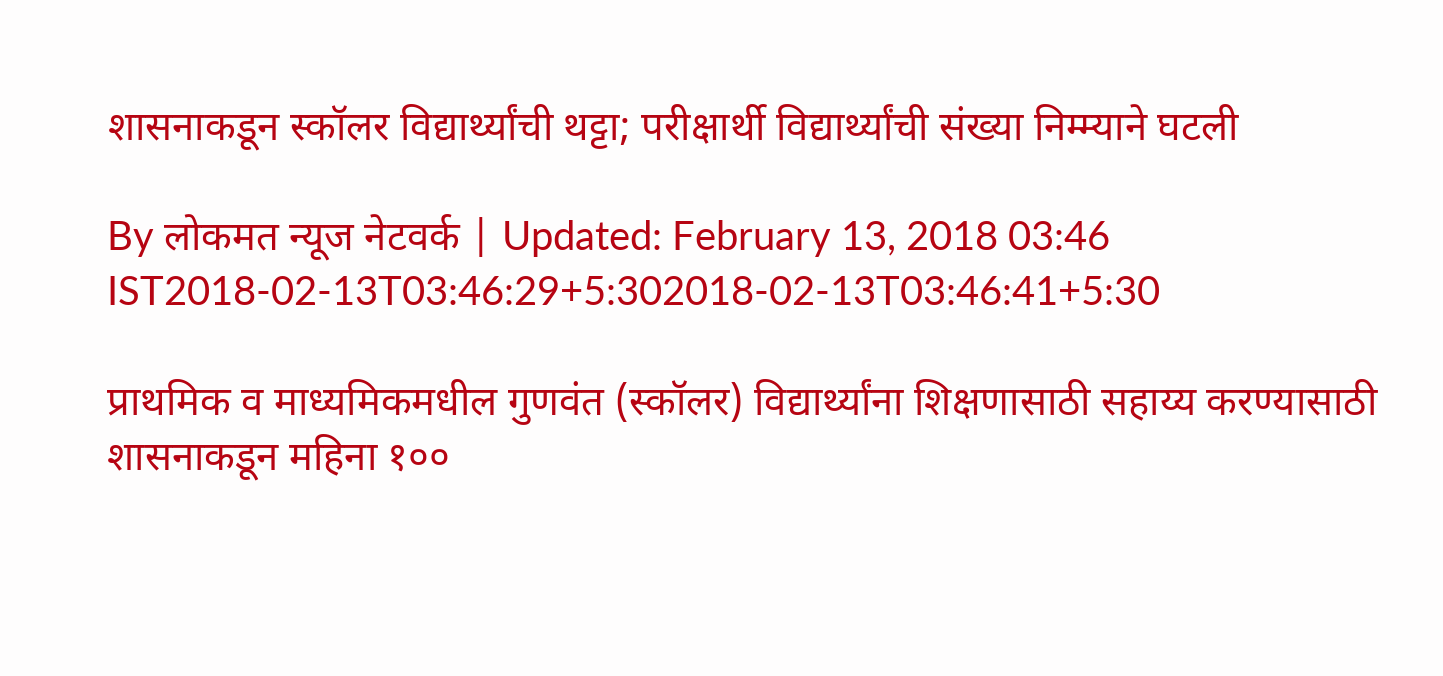शासनाकडून स्कॉलर विद्यार्थ्यांची थट्टा; परीक्षार्थी विद्यार्थ्यांची संख्या निम्म्याने घटली

By लोकमत न्यूज नेटवर्क | Updated: February 13, 2018 03:46 IST2018-02-13T03:46:29+5:302018-02-13T03:46:41+5:30

प्राथमिक व माध्यमिकमधील गुणवंत (स्कॉलर) विद्यार्थ्यांना शिक्षणासाठी सहाय्य करण्यासाठी शासनाकडून महिना १००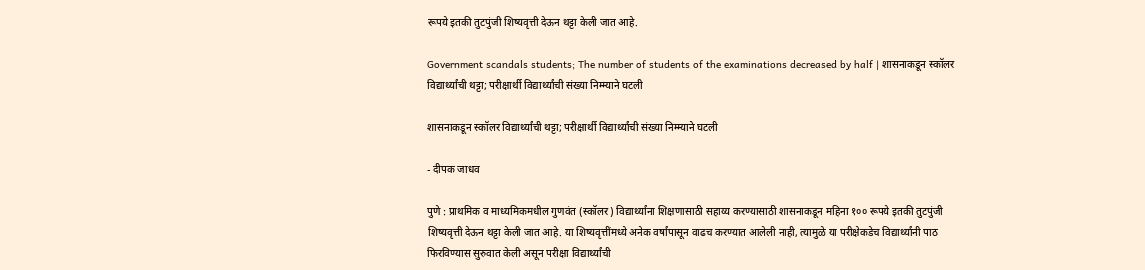रूपये इतकी तुटपुंजी शिष्यवृत्ती देऊन थट्टा केली जात आहे.

Government scandals students; The number of students of the examinations decreased by half | शासनाकडून स्कॉलर विद्यार्थ्यांची थट्टा; परीक्षार्थी विद्यार्थ्यांची संख्या निम्म्याने घटली

शासनाकडून स्कॉलर विद्यार्थ्यांची थट्टा; परीक्षार्थी विद्यार्थ्यांची संख्या निम्म्याने घटली

- दीपक जाधव

पुणे : प्राथमिक व माध्यमिकमधील गुणवंत (स्कॉलर) विद्यार्थ्यांना शिक्षणासाठी सहाय्य करण्यासाठी शासनाकडून महिना १०० रूपये इतकी तुटपुंजी शिष्यवृत्ती देऊन थट्टा केली जात आहे. या शिष्यवृत्तींमध्ये अनेक वर्षांपासून वाढच करण्यात आलेली नाही, त्यामुळे या परीक्षेकडेच विद्यार्थ्यांनी पाठ फिरविण्यास सुरुवात केली असून परीक्षा विद्यार्थ्यांची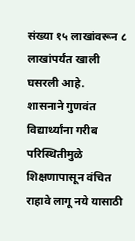संख्या १५ लाखांवरून ८ लाखांपर्यंत खाली घसरली आहे.
शासनाने गुणवंत विद्यार्थ्यांना गरीब परिस्थितीमुळे शिक्षणापासून वंचित राहावे लागू नये यासाठी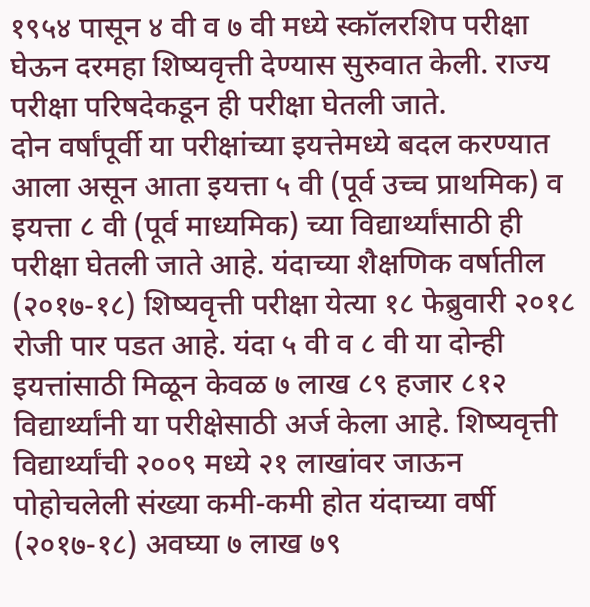१९५४ पासून ४ वी व ७ वी मध्ये स्कॉलरशिप परीक्षा घेऊन दरमहा शिष्यवृत्ती देण्यास सुरुवात केली. राज्य परीक्षा परिषदेकडून ही परीक्षा घेतली जाते.
दोन वर्षांपूर्वी या परीक्षांच्या इयत्तेमध्ये बदल करण्यात आला असून आता इयत्ता ५ वी (पूर्व उच्च प्राथमिक) व इयत्ता ८ वी (पूर्व माध्यमिक) च्या विद्यार्थ्यांसाठी ही परीक्षा घेतली जाते आहे. यंदाच्या शैक्षणिक वर्षातील (२०१७-१८) शिष्यवृत्ती परीक्षा येत्या १८ फेब्रुवारी २०१८ रोजी पार पडत आहे. यंदा ५ वी व ८ वी या दोन्ही इयत्तांसाठी मिळून केवळ ७ लाख ८९ हजार ८१२ विद्यार्थ्यांनी या परीक्षेसाठी अर्ज केला आहे. शिष्यवृत्ती विद्यार्थ्यांची २००९ मध्ये २१ लाखांवर जाऊन पोहोचलेली संख्या कमी-कमी होत यंदाच्या वर्षी (२०१७-१८) अवघ्या ७ लाख ७९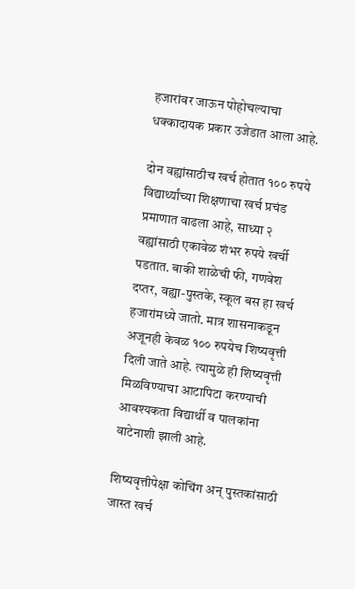हजारांवर जाऊन पोहोचल्याचा धक्कादायक प्रकार उजेडात आला आहे.

दोन वह्यांसाठीच खर्च होतात १०० रुपये
विद्यार्थ्यांच्या शिक्षणाचा खर्च प्रचंड प्रमाणात वाढला आहे, साध्या २ वह्यांसाठी एकावेळ शंभर रुपये खर्ची पडतात. बाकी शाळेची फी, गणवेश दप्तर, वह्या-पुस्तके, स्कूल बस हा खर्च हजारांमध्ये जातो. मात्र शासनाकडून अजूनही केवळ १०० रुपयेच शिष्यवृत्ती दिली जाते आहे. त्यामुळे ही शिष्यवृत्ती मिळविण्याचा आटापिटा करण्याची आवश्यकता विद्यार्थी व पालकांना वाटेनाशी झाली आहे.

शिष्यवृत्तीपेक्षा कोचिंग अन् पुस्तकांसाठी जास्त खर्च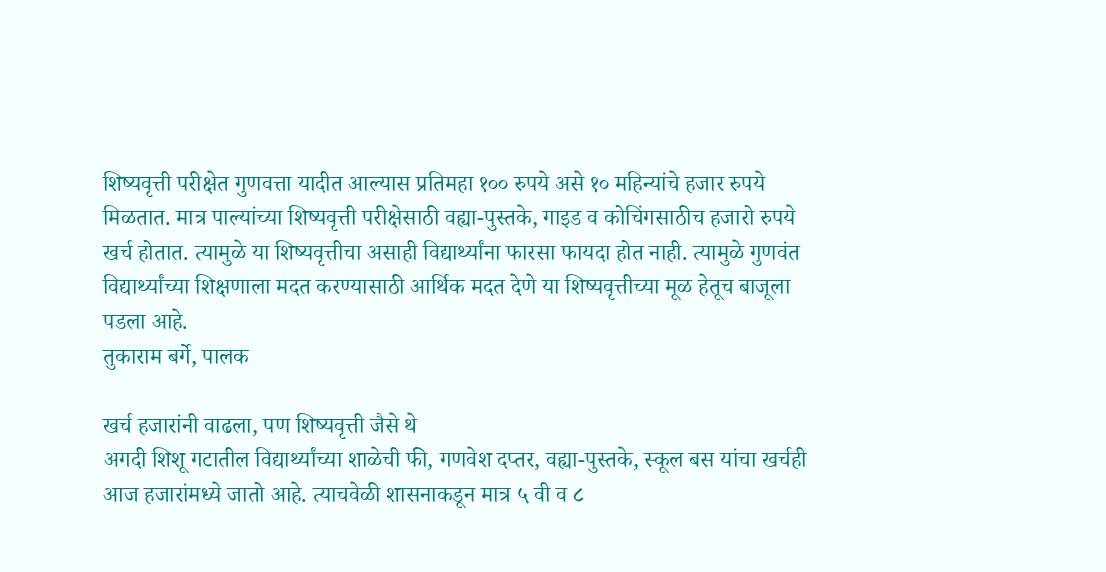शिष्यवृत्ती परीक्षेत गुणवत्ता यादीत आल्यास प्रतिमहा १०० रुपये असे १० महिन्यांचे हजार रुपये मिळतात. मात्र पाल्यांच्या शिष्यवृत्ती परीक्षेसाठी वह्या-पुस्तके, गाइड व कोचिंगसाठीच हजारो रुपये खर्च होतात. त्यामुळे या शिष्यवृत्तीचा असाही विद्यार्थ्यांना फारसा फायदा होत नाही. त्यामुळे गुणवंत विद्यार्थ्यांच्या शिक्षणाला मदत करण्यासाठी आर्थिक मदत देणे या शिष्यवृत्तीच्या मूळ हेतूच बाजूला पडला आहे.
तुकाराम बर्गे, पालक

खर्च हजारांनी वाढला, पण शिष्यवृत्ती जैसे थे
अगदी शिशू गटातील विद्यार्थ्यांच्या शाळेची फी, गणवेश दप्तर, वह्या-पुस्तके, स्कूल बस यांचा खर्चही आज हजारांमध्ये जातो आहे. त्याचवेळी शासनाकडून मात्र ५ वी व ८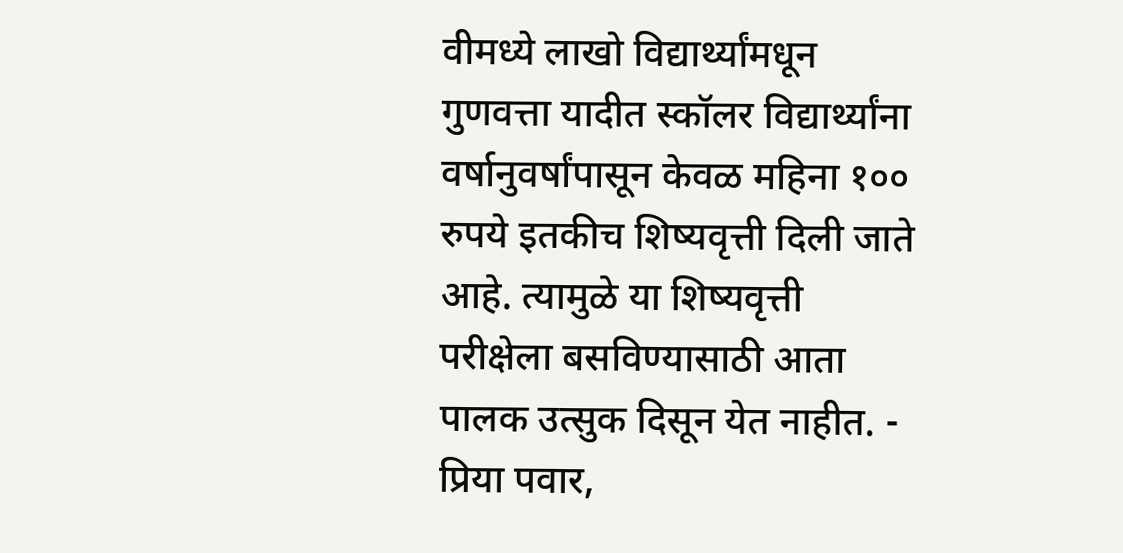वीमध्ये लाखो विद्यार्थ्यांमधून गुणवत्ता यादीत स्कॉलर विद्यार्थ्यांना वर्षानुवर्षांपासून केवळ महिना १०० रुपये इतकीच शिष्यवृत्ती दिली जाते आहे. त्यामुळे या शिष्यवृत्ती परीक्षेला बसविण्यासाठी आता पालक उत्सुक दिसून येत नाहीत. - प्रिया पवार,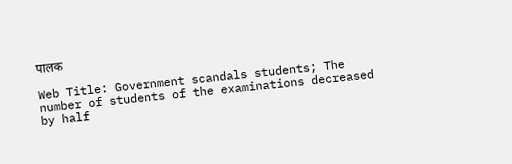पालक

Web Title: Government scandals students; The number of students of the examinations decreased by half